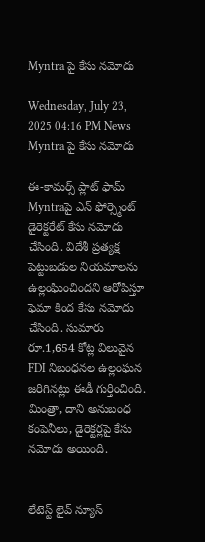Myntra పై కేసు నమోదు

Wednesday, July 23, 2025 04:16 PM News
Myntra పై కేసు నమోదు

ఈ-కామర్స్ ప్లాట్ ఫామ్ Myntraపై ఎన్ ఫోర్స్మెంట్ డైరెక్టరేట్ కేసు నమోదు చేసింది. విదేశీ ప్రత్యక్ష పెట్టుబడుల నియమాలను ఉల్లంఘించిందని ఆరోపిస్తూ ఫెమా కింద కేసు నమోదు చేసింది. సుమారు రూ.1,654 కోట్ల విలువైన FDI నిబంధనల ఉల్లంఘన జరిగినట్లు ఈడీ గుర్తించింది. మింత్రా, దాని అనుబంధ కంపెనీలు, డైరెక్టర్లపై కేసు నమోదు అయింది.


లేటెస్ట్ లైవ్ న్యూస్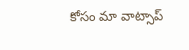కోసం మా వాట్సాప్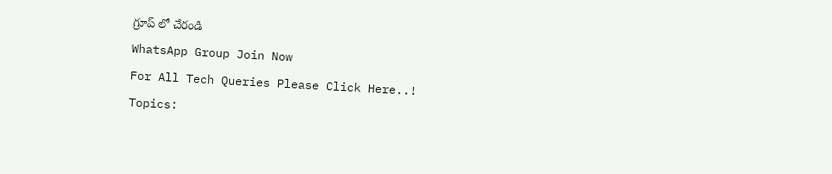గ్రూప్ లో చేరండి
WhatsApp Group Join Now
For All Tech Queries Please Click Here..!
Topics: